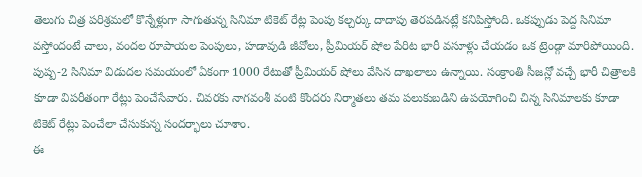తెలుగు చిత్ర పరిశ్రమలో కొన్నేళ్లుగా సాగుతున్న సినిమా టికెట్ రేట్ల పెంపు కల్చర్కు దాదాపు తెరపడినట్లే కనిపిస్తోంది. ఒకప్పుడు పెద్ద సినిమా వస్తోందంటే చాలు, వందల రూపాయల పెంపులు, హడావుడి జీవోలు, ప్రీమియర్ షోల పేరిట భారీ వసూళ్లు చేయడం ఒక ట్రెండ్గా మారిపోయింది. పుష్ప-2 సినిమా విడుదల సమయంలో ఏకంగా 1000 రేటుతో ప్రీమియర్ షోలు వేసిన దాఖలాలు ఉన్నాయి. సంక్రాంతి సీజన్లో వచ్చే భారీ చిత్రాలకి కూడా విపరీతంగా రేట్లు పెంచేసేవారు. చివరకు నాగవంశీ వంటి కొందరు నిర్మాతలు తమ పలుకుబడిని ఉపయోగించి చిన్న సినిమాలకు కూడా టికెట్ రేట్లు పెంచేలా చేసుకున్న సందర్భాలు చూశాం.
ఈ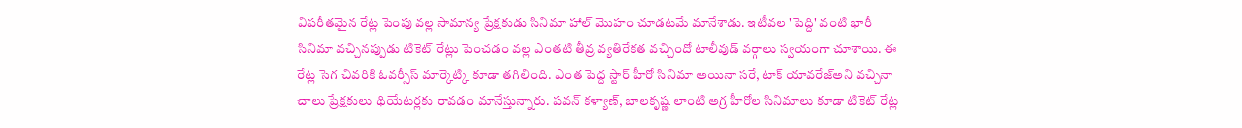విపరీతమైన రేట్ల పెంపు వల్ల సామాన్య ప్రేక్షకుడు సినిమా హాల్ మొహం చూడటమే మానేశాడు. ఇటీవల 'పెద్ది' వంటి భారీ సినిమా వచ్చినప్పుడు టికెట్ రేట్లు పెంచడం వల్ల ఎంతటి తీవ్ర వ్యతిరేకత వచ్చిందో టాలీవుడ్ వర్గాలు స్వయంగా చూశాయి. ఈ రేట్ల సెగ చివరికి ఓవర్సీస్ మార్కెట్కి కూడా తగిలింది. ఎంత పెద్ద స్టార్ హీరో సినిమా అయినా సరే, టాక్ యావరేజ్అని వచ్చినా చాలు ప్రేక్షకులు థియేటర్లకు రావడం మానేస్తున్నారు. పవన్ కళ్యాణ్, బాలకృష్ణ లాంటి అగ్ర హీరోల సినిమాలు కూడా టికెట్ రేట్ల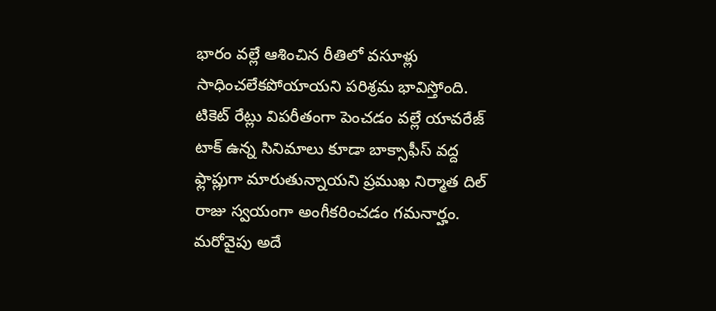భారం వల్లే ఆశించిన రీతిలో వసూళ్లు సాధించలేకపోయాయని పరిశ్రమ భావిస్తోంది. టికెట్ రేట్లు విపరీతంగా పెంచడం వల్లే యావరేజ్ టాక్ ఉన్న సినిమాలు కూడా బాక్సాఫీస్ వద్ద ఫ్లాప్లుగా మారుతున్నాయని ప్రముఖ నిర్మాత దిల్ రాజు స్వయంగా అంగీకరించడం గమనార్హం.
మరోవైపు అదే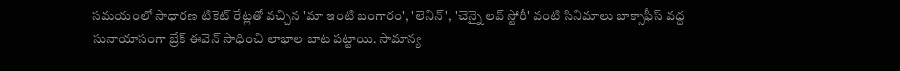సమయంలో సాధారణ టికెట్ రేట్లతో వచ్చిన 'మా ఇంటి బంగారం', 'లెనిన్', 'చెన్నై లవ్ స్టోరీ' వంటి సినిమాలు బాక్సాఫీస్ వద్ద సునాయాసంగా బ్రేక్ ఈవెన్ సాధించి లాభాల బాట పట్టాయి. సామాన్య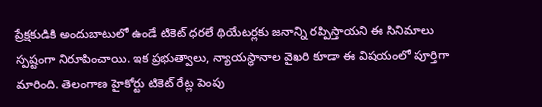ప్రేక్షకుడికి అందుబాటులో ఉండే టికెట్ ధరలే థియేటర్లకు జనాన్ని రప్పిస్తాయని ఈ సినిమాలు స్పష్టంగా నిరూపించాయి. ఇక ప్రభుత్వాలు, న్యాయస్థానాల వైఖరి కూడా ఈ విషయంలో పూర్తిగా మారింది. తెలంగాణ హైకోర్టు టికెట్ రేట్ల పెంపు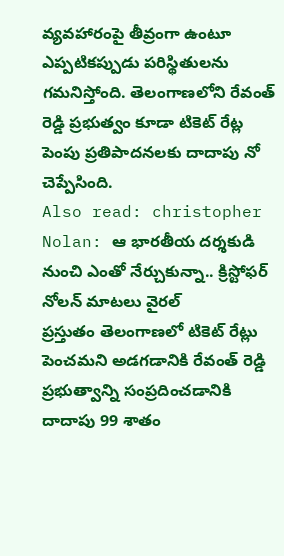వ్యవహారంపై తీవ్రంగా ఉంటూ ఎప్పటికప్పుడు పరిస్థితులను గమనిస్తోంది. తెలంగాణలోని రేవంత్ రెడ్డి ప్రభుత్వం కూడా టికెట్ రేట్ల పెంపు ప్రతిపాదనలకు దాదాపు నో చెప్పేసింది.
Also read: christopher Nolan: ఆ భారతీయ దర్శకుడి నుంచి ఎంతో నేర్చుకున్నా.. క్రిస్టోఫర్ నోలన్ మాటలు వైరల్
ప్రస్తుతం తెలంగాణలో టికెట్ రేట్లు పెంచమని అడగడానికి రేవంత్ రెడ్డి ప్రభుత్వాన్ని సంప్రదించడానికి దాదాపు 99 శాతం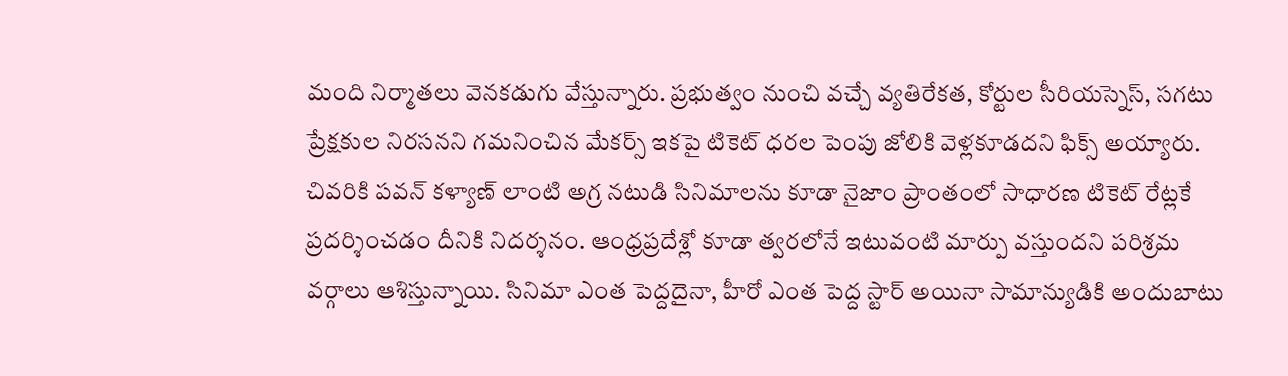మంది నిర్మాతలు వెనకడుగు వేస్తున్నారు. ప్రభుత్వం నుంచి వచ్చే వ్యతిరేకత, కోర్టుల సీరియస్నెస్, సగటు ప్రేక్షకుల నిరసనని గమనించిన మేకర్స్ ఇకపై టికెట్ ధరల పెంపు జోలికి వెళ్లకూడదని ఫిక్స్ అయ్యారు. చివరికి పవన్ కళ్యాణ్ లాంటి అగ్ర నటుడి సినిమాలను కూడా నైజాం ప్రాంతంలో సాధారణ టికెట్ రేట్లకే ప్రదర్శించడం దీనికి నిదర్శనం. ఆంధ్రప్రదేశ్లో కూడా త్వరలోనే ఇటువంటి మార్పు వస్తుందని పరిశ్రమ వర్గాలు ఆశిస్తున్నాయి. సినిమా ఎంత పెద్దదైనా, హీరో ఎంత పెద్ద స్టార్ అయినా సామాన్యుడికి అందుబాటు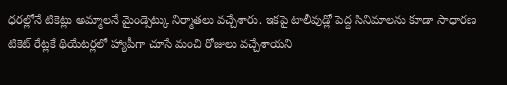ధరల్లోనే టికెట్లు అమ్మాలనే మైండ్సెట్కు నిర్మాతలు వచ్చేశారు. ఇకపై టాలీవుడ్లో పెద్ద సినిమాలను కూడా సాధారణ టికెట్ రేట్లకే థియేటర్లలో హ్యాపీగా చూసే మంచి రోజులు వచ్చేశాయని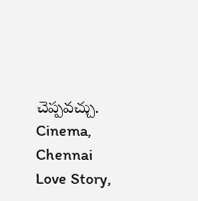చెప్పవచ్చు.
Cinema, Chennai Love Story,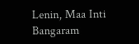Lenin, Maa Inti Bangaram